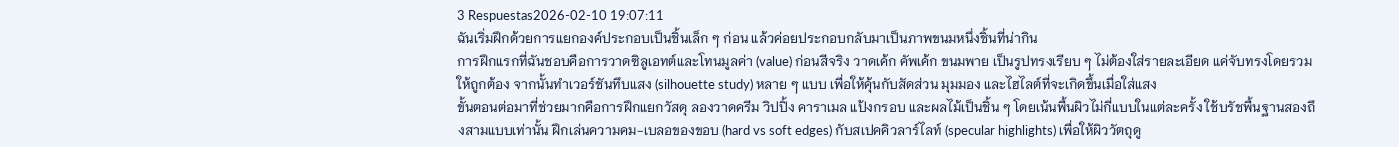3 Respuestas2026-02-10 19:07:11
ฉันเริ่มฝึกด้วยการแยกองค์ประกอบเป็นชิ้นเล็ก ๆ ก่อน แล้วค่อยประกอบกลับมาเป็นภาพขนมหนึ่งชิ้นที่น่ากิน
การฝึกแรกที่ฉันชอบคือการวาดซิลูเอทต์และโทนมูลค่า (value) ก่อนสีจริง วาดเค้ก คัพเค้ก ขนมพาย เป็นรูปทรงเรียบ ๆ ไม่ต้องใส่รายละเอียด แค่จับทรงโดยรวมให้ถูกต้อง จากนั้นทำเวอร์ชันทึบแสง (silhouette study) หลาย ๆ แบบ เพื่อให้คุ้นกับสัดส่วน มุมมอง และไฮไลต์ที่จะเกิดขึ้นเมื่อใส่แสง
ขั้นตอนต่อมาที่ช่วยมากคือการฝึกแยกวัสดุ ลองวาดครีม วิปปิ้ง คาราเมล แป้งกรอบ และผลไม้เป็นชิ้น ๆ โดยเน้นพื้นผิวไม่กี่แบบในแต่ละครั้ง ใช้บรัชพื้นฐานสองถึงสามแบบเท่านั้น ฝึกเล่นความคม-เบลอของขอบ (hard vs soft edges) กับสเปคคิวลาร์ไลท์ (specular highlights) เพื่อให้ผิววัตถุดู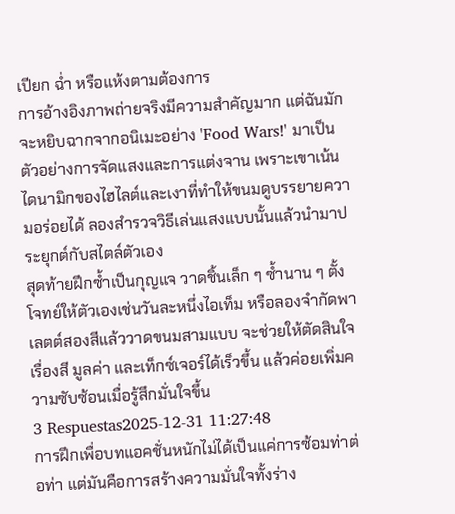เปียก ฉ่ำ หรือแห้งตามต้องการ
การอ้างอิงภาพถ่ายจริงมีความสำคัญมาก แต่ฉันมักจะหยิบฉากจากอนิเมะอย่าง 'Food Wars!' มาเป็นตัวอย่างการจัดแสงและการแต่งจาน เพราะเขาเน้นไดนามิกของไฮไลต์และเงาที่ทำให้ขนมดูบรรยายความอร่อยได้ ลองสำรวจวิธีเล่นแสงแบบนั้นแล้วนำมาประยุกต์กับสไตล์ตัวเอง
สุดท้ายฝึกซ้ำเป็นกุญแจ วาดชิ้นเล็ก ๆ ซ้ำนาน ๆ ตั้งโจทย์ให้ตัวเองเช่นวันละหนึ่งไอเท็ม หรือลองจำกัดพาเลตต์สองสีแล้ววาดขนมสามแบบ จะช่วยให้ตัดสินใจเรื่องสี มูลค่า และเท็กซ์เจอร์ได้เร็วขึ้น แล้วค่อยเพิ่มความซับซ้อนเมื่อรู้สึกมั่นใจขึ้น
3 Respuestas2025-12-31 11:27:48
การฝึกเพื่อบทแอคชั่นหนักไม่ได้เป็นแค่การซ้อมท่าต่อท่า แต่มันคือการสร้างความมั่นใจทั้งร่าง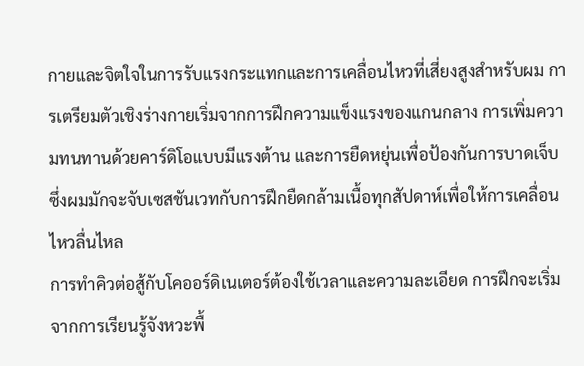กายและจิตใจในการรับแรงกระแทกและการเคลื่อนไหวที่เสี่ยงสูงสำหรับผม การเตรียมตัวเชิงร่างกายเริ่มจากการฝึกความแข็งแรงของแกนกลาง การเพิ่มความทนทานด้วยคาร์ดิโอแบบมีแรงต้าน และการยืดหยุ่นเพื่อป้องกันการบาดเจ็บ ซึ่งผมมักจะจับเซสชันเวทกับการฝึกยืดกล้ามเนื้อทุกสัปดาห์เพื่อให้การเคลื่อนไหวลื่นไหล
การทำคิวต่อสู้กับโคออร์ดิเนเตอร์ต้องใช้เวลาและความละเอียด การฝึกจะเริ่มจากการเรียนรู้จังหวะพื้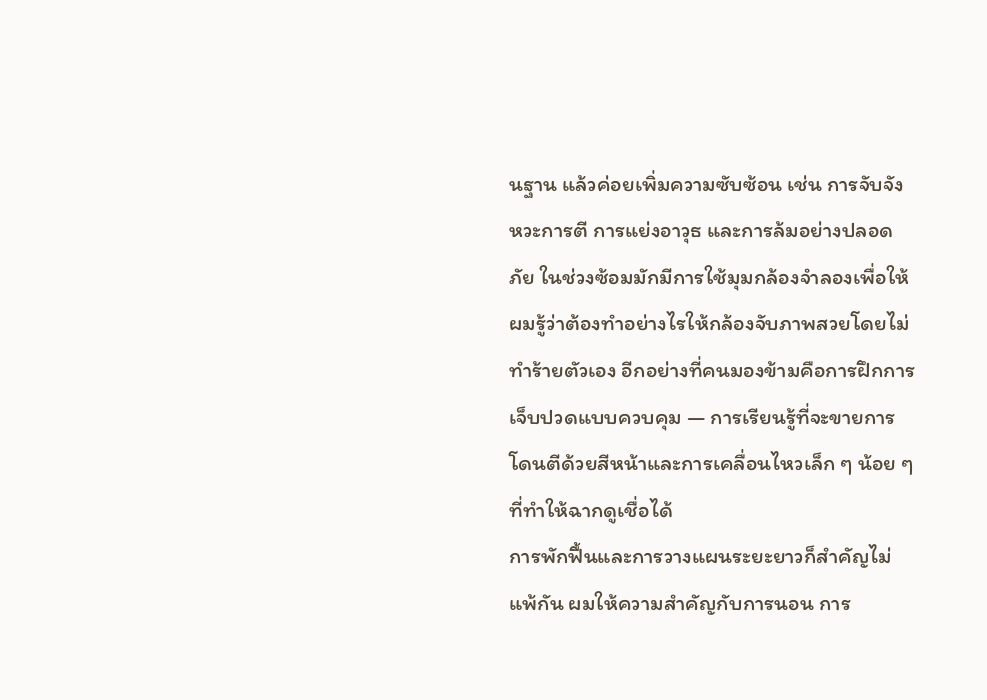นฐาน แล้วค่อยเพิ่มความซับซ้อน เช่น การจับจังหวะการตี การแย่งอาวุธ และการล้มอย่างปลอดภัย ในช่วงซ้อมมักมีการใช้มุมกล้องจำลองเพื่อให้ผมรู้ว่าต้องทำอย่างไรให้กล้องจับภาพสวยโดยไม่ทำร้ายตัวเอง อีกอย่างที่คนมองข้ามคือการฝึกการเจ็บปวดแบบควบคุม — การเรียนรู้ที่จะขายการโดนตีด้วยสีหน้าและการเคลื่อนไหวเล็ก ๆ น้อย ๆ ที่ทำให้ฉากดูเชื่อได้
การพักฟื้นและการวางแผนระยะยาวก็สำคัญไม่แพ้กัน ผมให้ความสำคัญกับการนอน การ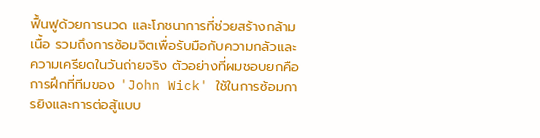ฟื้นฟูด้วยการนวด และโภชนาการที่ช่วยสร้างกล้ามเนื้อ รวมถึงการซ้อมจิตเพื่อรับมือกับความกลัวและความเครียดในวันถ่ายจริง ตัวอย่างที่ผมชอบยกคือการฝึกที่ทีมของ 'John Wick' ใช้ในการซ้อมการยิงและการต่อสู้แบบ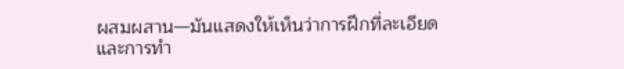ผสมผสาน—มันแสดงให้เห็นว่าการฝึกที่ละเอียดและการทำ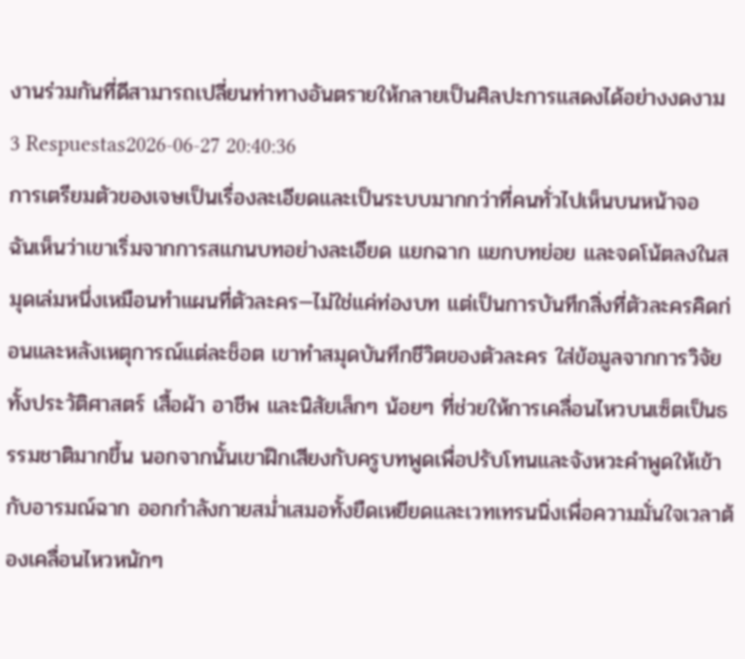งานร่วมกันที่ดีสามารถเปลี่ยนท่าทางอันตรายให้กลายเป็นศิลปะการแสดงได้อย่างงดงาม
3 Respuestas2026-06-27 20:40:36
การเตรียมตัวของเจษเป็นเรื่องละเอียดและเป็นระบบมากกว่าที่คนทั่วไปเห็นบนหน้าจอ
ฉันเห็นว่าเขาเริ่มจากการสแกนบทอย่างละเอียด แยกฉาก แยกบทย่อย และจดโน้ตลงในสมุดเล่มหนึ่งเหมือนทำแผนที่ตัวละคร—ไม่ใช่แค่ท่องบท แต่เป็นการบันทึกสิ่งที่ตัวละครคิดก่อนและหลังเหตุการณ์แต่ละช็อต เขาทำสมุดบันทึกชีวิตของตัวละคร ใส่ข้อมูลจากการวิจัยทั้งประวัติศาสตร์ เสื้อผ้า อาชีพ และนิสัยเล็กๆ น้อยๆ ที่ช่วยให้การเคลื่อนไหวบนเซ็ตเป็นธรรมชาติมากขึ้น นอกจากนั้นเขาฝึกเสียงกับครูบทพูดเพื่อปรับโทนและจังหวะคำพูดให้เข้ากับอารมณ์ฉาก ออกกำลังกายสม่ำเสมอทั้งยืดเหยียดและเวทเทรนนิ่งเพื่อความมั่นใจเวลาต้องเคลื่อนไหวหนักๆ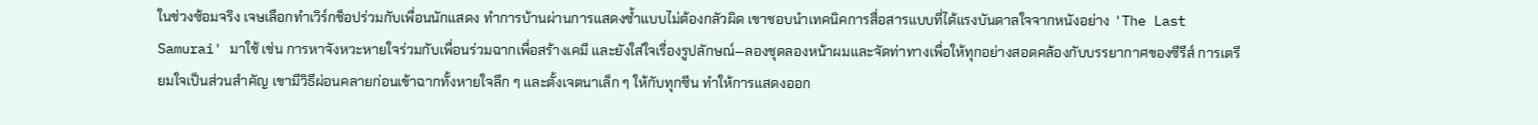ในช่วงซ้อมจริง เจษเลือกทำเวิร์กช็อปร่วมกับเพื่อนนักแสดง ทำการบ้านผ่านการแสดงซ้ำแบบไม่ต้องกลัวผิด เขาชอบนำเทคนิคการสื่อสารแบบที่ได้แรงบันดาลใจจากหนังอย่าง 'The Last Samurai' มาใช้ เช่น การหาจังหวะหายใจร่วมกับเพื่อนร่วมฉากเพื่อสร้างเคมี และยังใส่ใจเรื่องรูปลักษณ์—ลองชุดลองหน้าผมและจัดท่าทางเพื่อให้ทุกอย่างสอดคล้องกับบรรยากาศของซีรีส์ การเตรียมใจเป็นส่วนสำคัญ เขามีวิธีผ่อนคลายก่อนเข้าฉากทั้งหายใจลึก ๆ และตั้งเจตนาเล็ก ๆ ให้กับทุกซีน ทำให้การแสดงออก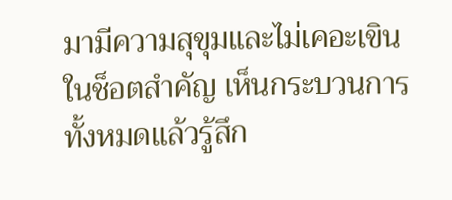มามีความสุขุมและไม่เคอะเขินในช็อตสำคัญ เห็นกระบวนการทั้งหมดแล้วรู้สึก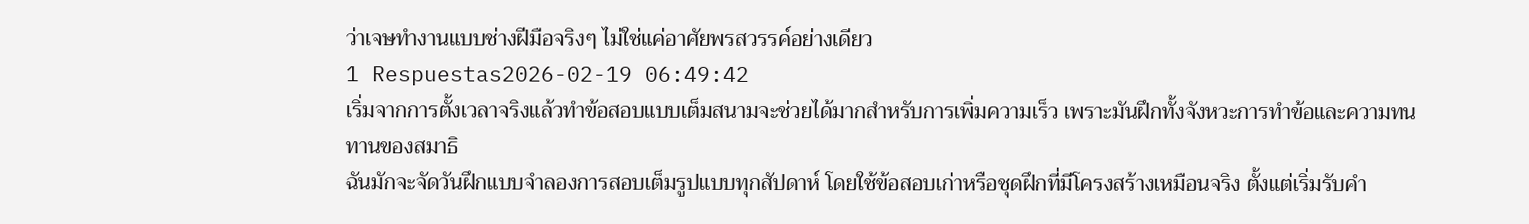ว่าเจษทำงานแบบช่างฝีมือจริงๆ ไม่ใช่แค่อาศัยพรสวรรค์อย่างเดียว
1 Respuestas2026-02-19 06:49:42
เริ่มจากการตั้งเวลาจริงแล้วทำข้อสอบแบบเต็มสนามจะช่วยได้มากสำหรับการเพิ่มความเร็ว เพราะมันฝึกทั้งจังหวะการทำข้อและความทนทานของสมาธิ
ฉันมักจะจัดวันฝึกแบบจำลองการสอบเต็มรูปแบบทุกสัปดาห์ โดยใช้ข้อสอบเก่าหรือชุดฝึกที่มีโครงสร้างเหมือนจริง ตั้งแต่เริ่มรับคำ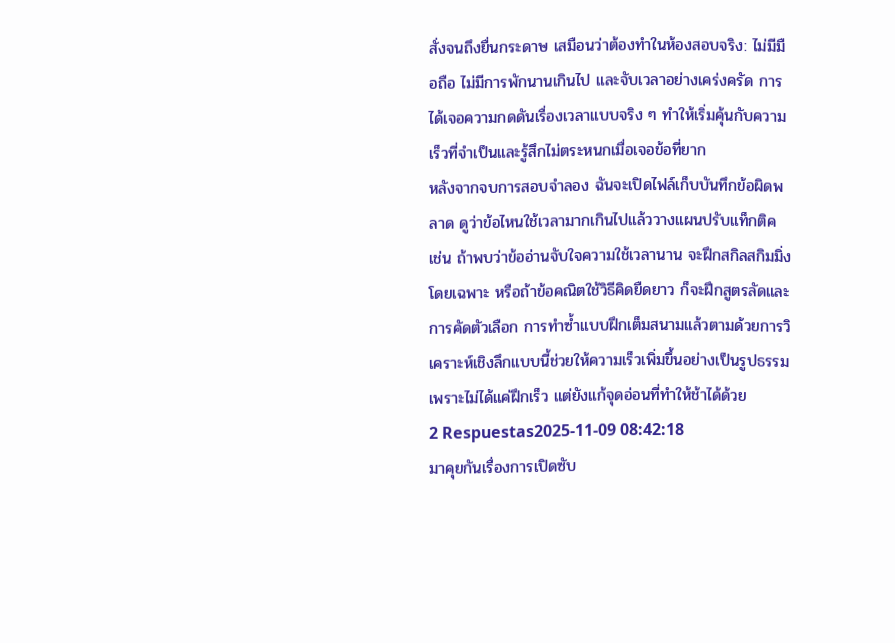สั่งจนถึงยื่นกระดาษ เสมือนว่าต้องทำในห้องสอบจริง: ไม่มีมือถือ ไม่มีการพักนานเกินไป และจับเวลาอย่างเคร่งครัด การได้เจอความกดดันเรื่องเวลาแบบจริง ๆ ทำให้เริ่มคุ้นกับความเร็วที่จำเป็นและรู้สึกไม่ตระหนกเมื่อเจอข้อที่ยาก
หลังจากจบการสอบจำลอง ฉันจะเปิดไฟล์เก็บบันทึกข้อผิดพลาด ดูว่าข้อไหนใช้เวลามากเกินไปแล้ววางแผนปรับแท็กติค เช่น ถ้าพบว่าข้ออ่านจับใจความใช้เวลานาน จะฝึกสกิลสกิมมิ่งโดยเฉพาะ หรือถ้าข้อคณิตใช้วิธีคิดยืดยาว ก็จะฝึกสูตรลัดและการคัดตัวเลือก การทำซ้ำแบบฝึกเต็มสนามแล้วตามด้วยการวิเคราะห์เชิงลึกแบบนี้ช่วยให้ความเร็วเพิ่มขึ้นอย่างเป็นรูปธรรม เพราะไม่ได้แค่ฝึกเร็ว แต่ยังแก้จุดอ่อนที่ทำให้ช้าได้ด้วย
2 Respuestas2025-11-09 08:42:18
มาคุยกันเรื่องการเปิดซับ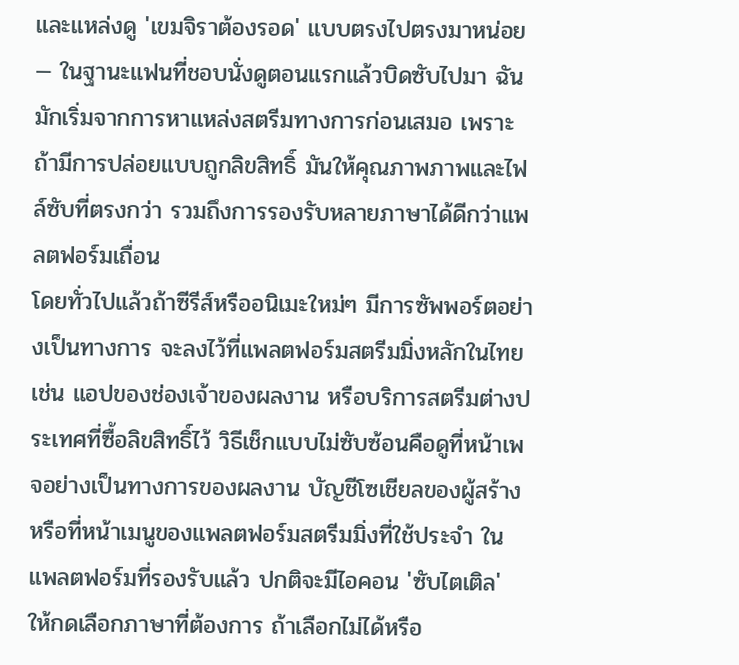และแหล่งดู 'เขมจิราต้องรอด' แบบตรงไปตรงมาหน่อย — ในฐานะแฟนที่ชอบนั่งดูตอนแรกแล้วบิดซับไปมา ฉันมักเริ่มจากการหาแหล่งสตรีมทางการก่อนเสมอ เพราะถ้ามีการปล่อยแบบถูกลิขสิทธิ์ มันให้คุณภาพภาพและไฟล์ซับที่ตรงกว่า รวมถึงการรองรับหลายภาษาได้ดีกว่าแพลตฟอร์มเถื่อน
โดยทั่วไปแล้วถ้าซีรีส์หรืออนิเมะใหม่ๆ มีการซัพพอร์ตอย่างเป็นทางการ จะลงไว้ที่แพลตฟอร์มสตรีมมิ่งหลักในไทย เช่น แอปของช่องเจ้าของผลงาน หรือบริการสตรีมต่างประเทศที่ซื้อลิขสิทธิ์ไว้ วิธีเช็กแบบไม่ซับซ้อนคือดูที่หน้าเพจอย่างเป็นทางการของผลงาน บัญชีโซเชียลของผู้สร้าง หรือที่หน้าเมนูของแพลตฟอร์มสตรีมมิ่งที่ใช้ประจำ ในแพลตฟอร์มที่รองรับแล้ว ปกติจะมีไอคอน 'ซับไตเติล' ให้กดเลือกภาษาที่ต้องการ ถ้าเลือกไม่ได้หรือ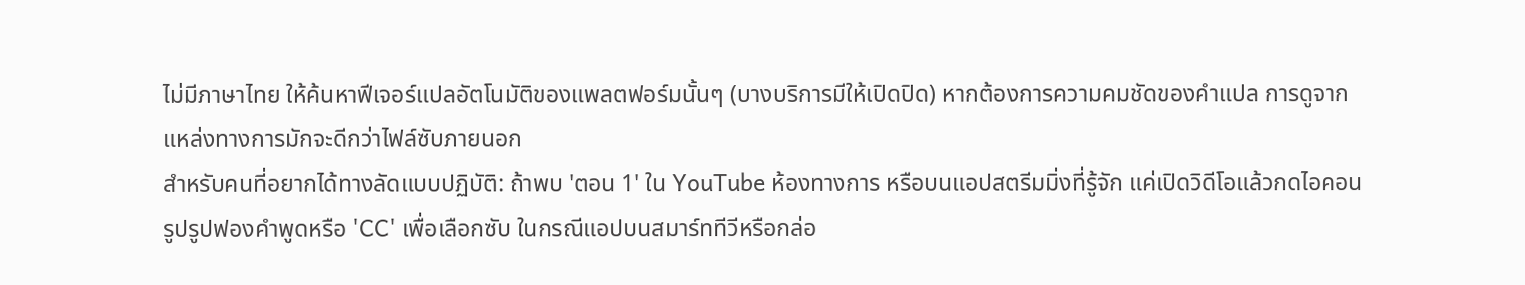ไม่มีภาษาไทย ให้ค้นหาฟีเจอร์แปลอัตโนมัติของแพลตฟอร์มนั้นๆ (บางบริการมีให้เปิดปิด) หากต้องการความคมชัดของคำแปล การดูจากแหล่งทางการมักจะดีกว่าไฟล์ซับภายนอก
สำหรับคนที่อยากได้ทางลัดแบบปฏิบัติ: ถ้าพบ 'ตอน 1' ใน YouTube ห้องทางการ หรือบนแอปสตรีมมิ่งที่รู้จัก แค่เปิดวิดีโอแล้วกดไอคอนรูปรูปฟองคำพูดหรือ 'CC' เพื่อเลือกซับ ในกรณีแอปบนสมาร์ททีวีหรือกล่อ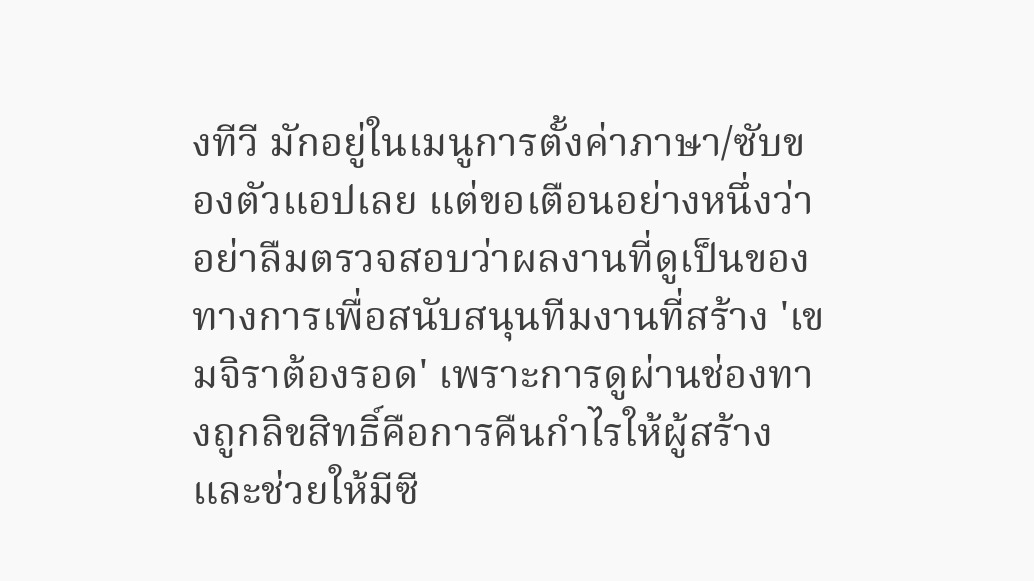งทีวี มักอยู่ในเมนูการตั้งค่าภาษา/ซับของตัวแอปเลย แต่ขอเตือนอย่างหนึ่งว่าอย่าลืมตรวจสอบว่าผลงานที่ดูเป็นของทางการเพื่อสนับสนุนทีมงานที่สร้าง 'เขมจิราต้องรอด' เพราะการดูผ่านช่องทางถูกลิขสิทธิ์คือการคืนกำไรให้ผู้สร้างและช่วยให้มีซี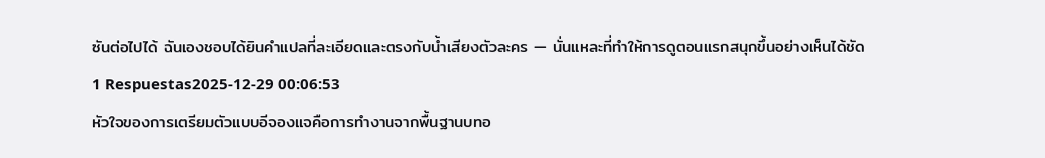ซันต่อไปได้ ฉันเองชอบได้ยินคำแปลที่ละเอียดและตรงกับน้ำเสียงตัวละคร — นั่นแหละที่ทำให้การดูตอนแรกสนุกขึ้นอย่างเห็นได้ชัด
1 Respuestas2025-12-29 00:06:53
หัวใจของการเตรียมตัวแบบอีจองแจคือการทำงานจากพื้นฐานบทอ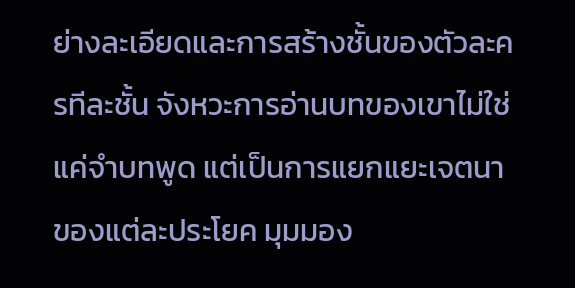ย่างละเอียดและการสร้างชั้นของตัวละครทีละชั้น จังหวะการอ่านบทของเขาไม่ใช่แค่จำบทพูด แต่เป็นการแยกแยะเจตนาของแต่ละประโยค มุมมอง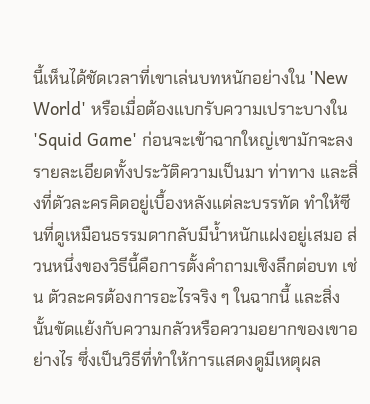นี้เห็นได้ชัดเวลาที่เขาเล่นบทหนักอย่างใน 'New World' หรือเมื่อต้องแบกรับความเปราะบางใน 'Squid Game' ก่อนจะเข้าฉากใหญ่เขามักจะลงรายละเอียดทั้งประวัติความเป็นมา ท่าทาง และสิ่งที่ตัวละครคิดอยู่เบื้องหลังแต่ละบรรทัด ทำให้ซีนที่ดูเหมือนธรรมดากลับมีน้ำหนักแฝงอยู่เสมอ ส่วนหนึ่งของวิธีนี้คือการตั้งคำถามเชิงลึกต่อบท เช่น ตัวละครต้องการอะไรจริง ๆ ในฉากนี้ และสิ่งนั้นขัดแย้งกับความกลัวหรือความอยากของเขาอย่างไร ซึ่งเป็นวิธีที่ทำให้การแสดงดูมีเหตุผล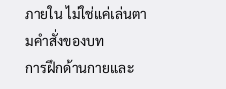ภายใน ไม่ใช่แค่เล่นตามคำสั่งของบท
การฝึกด้านกายและ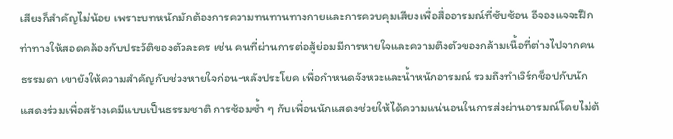เสียงก็สำคัญไม่น้อย เพราะบทหนักมักต้องการความทนทานทางกายและการควบคุมเสียงเพื่อสื่ออารมณ์ที่ซับซ้อน อีจองแจจะฝึกท่าทางให้สอดคล้องกับประวัติของตัวละคร เช่น คนที่ผ่านการต่อสู้ย่อมมีการหายใจและความตึงตัวของกล้ามเนื้อที่ต่างไปจากคนธรรมดา เขายังให้ความสำคัญกับช่วงหายใจก่อน-หลังประโยค เพื่อกำหนดจังหวะและน้ำหนักอารมณ์ รวมถึงทำเวิร์กช็อปกับนักแสดงร่วมเพื่อสร้างเคมีแบบเป็นธรรมชาติ การซ้อมซ้ำ ๆ กับเพื่อนนักแสดงช่วยให้ได้ความแน่นอนในการส่งผ่านอารมณ์โดยไม่ต้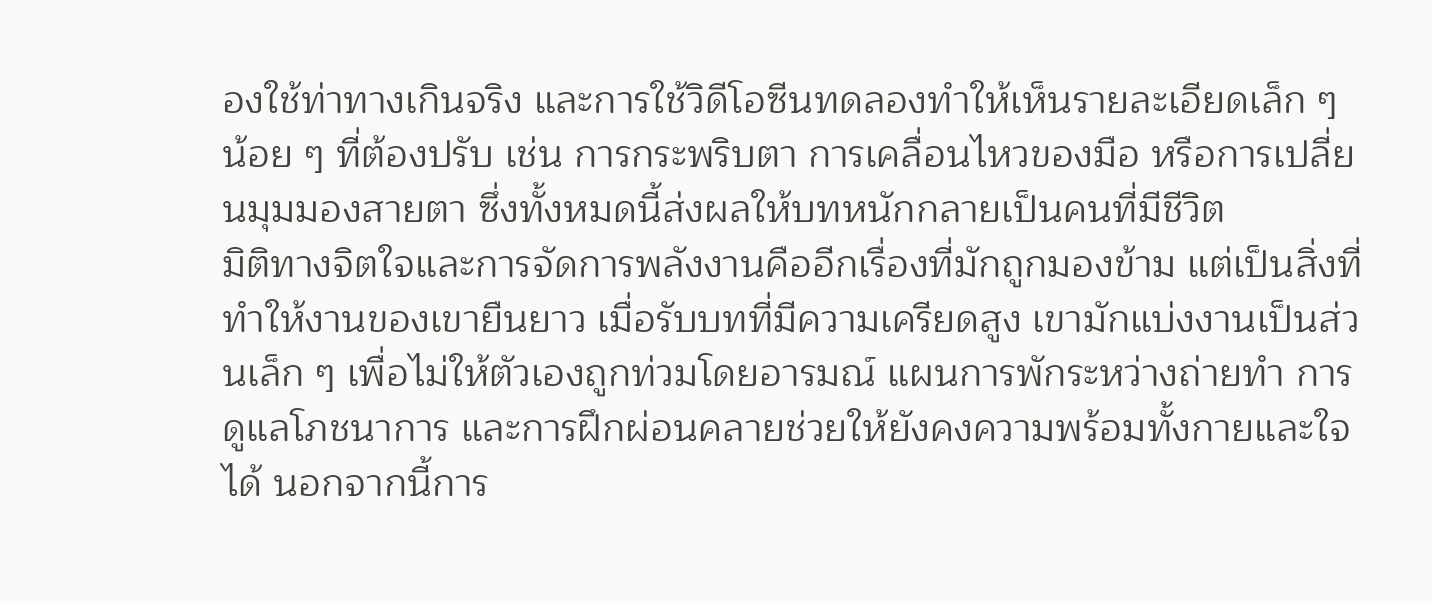องใช้ท่าทางเกินจริง และการใช้วิดีโอซีนทดลองทำให้เห็นรายละเอียดเล็ก ๆ น้อย ๆ ที่ต้องปรับ เช่น การกระพริบตา การเคลื่อนไหวของมือ หรือการเปลี่ยนมุมมองสายตา ซึ่งทั้งหมดนี้ส่งผลให้บทหนักกลายเป็นคนที่มีชีวิต
มิติทางจิตใจและการจัดการพลังงานคืออีกเรื่องที่มักถูกมองข้าม แต่เป็นสิ่งที่ทำให้งานของเขายืนยาว เมื่อรับบทที่มีความเครียดสูง เขามักแบ่งงานเป็นส่วนเล็ก ๆ เพื่อไม่ให้ตัวเองถูกท่วมโดยอารมณ์ แผนการพักระหว่างถ่ายทำ การดูแลโภชนาการ และการฝึกผ่อนคลายช่วยให้ยังคงความพร้อมทั้งกายและใจได้ นอกจากนี้การ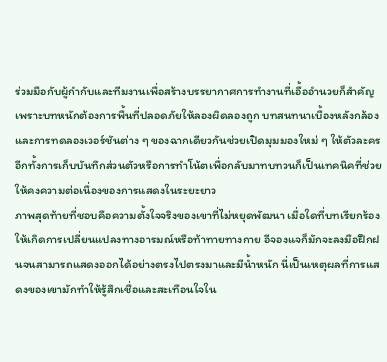ร่วมมือกับผู้กำกับและทีมงานเพื่อสร้างบรรยากาศการทำงานที่เอื้ออำนวยก็สำคัญ เพราะบทหนักต้องการพื้นที่ปลอดภัยให้ลองผิดลองถูก บทสนทนาเบื้องหลังกล้องและการทดลองเวอร์ชันต่าง ๆ ของฉากเดียวกันช่วยเปิดมุมมองใหม่ ๆ ให้ตัวละคร อีกทั้งการเก็บบันทึกส่วนตัวหรือการทำโน้ตเพื่อกลับมาทบทวนก็เป็นเทคนิคที่ช่วยให้คงความต่อเนื่องของการแสดงในระยะยาว
ภาพสุดท้ายที่ชอบคือความตั้งใจจริงของเขาที่ไม่หยุดพัฒนา เมื่อใดที่บทเรียกร้องให้เกิดการเปลี่ยนแปลงทางอารมณ์หรือท้าทายทางกาย อีจองแจก็มักจะลงมือฝึกฝนจนสามารถแสดงออกได้อย่างตรงไปตรงมาและมีน้ำหนัก นี่เป็นเหตุผลที่การแสดงของเขามักทำให้รู้สึกเชื่อและสะเทือนใจใน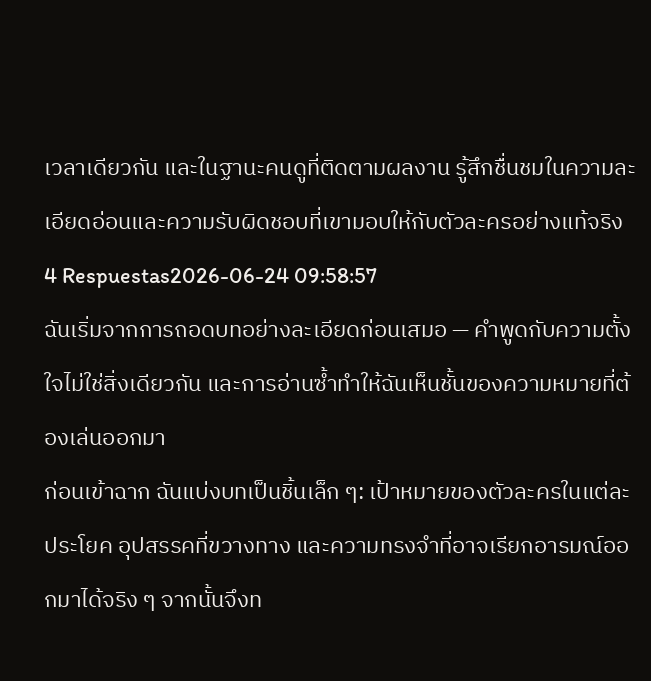เวลาเดียวกัน และในฐานะคนดูที่ติดตามผลงาน รู้สึกชื่นชมในความละเอียดอ่อนและความรับผิดชอบที่เขามอบให้กับตัวละครอย่างแท้จริง
4 Respuestas2026-06-24 09:58:57
ฉันเริ่มจากการถอดบทอย่างละเอียดก่อนเสมอ — คำพูดกับความตั้งใจไม่ใช่สิ่งเดียวกัน และการอ่านซ้ำทำให้ฉันเห็นชั้นของความหมายที่ต้องเล่นออกมา
ก่อนเข้าฉาก ฉันแบ่งบทเป็นชิ้นเล็ก ๆ: เป้าหมายของตัวละครในแต่ละประโยค อุปสรรคที่ขวางทาง และความทรงจำที่อาจเรียกอารมณ์ออกมาได้จริง ๆ จากนั้นจึงท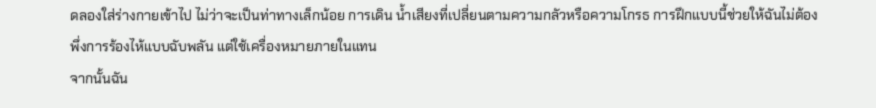ดลองใส่ร่างกายเข้าไป ไม่ว่าจะเป็นท่าทางเล็กน้อย การเดิน น้ำเสียงที่เปลี่ยนตามความกลัวหรือความโกรธ การฝึกแบบนี้ช่วยให้ฉันไม่ต้องพึ่งการร้องไห้แบบฉับพลัน แต่ใช้เครื่องหมายภายในแทน
จากนั้นฉัน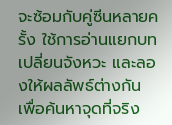จะซ้อมกับคู่ซีนหลายครั้ง ใช้การอ่านแยกบท เปลี่ยนจังหวะ และลองให้ผลลัพธ์ต่างกัน เพื่อค้นหาจุดที่จริง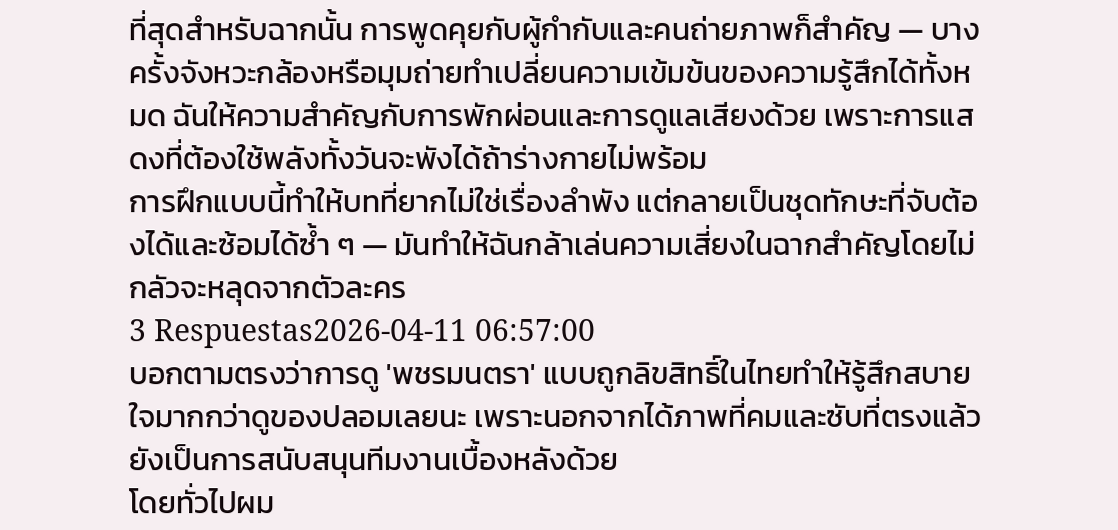ที่สุดสำหรับฉากนั้น การพูดคุยกับผู้กำกับและคนถ่ายภาพก็สำคัญ — บางครั้งจังหวะกล้องหรือมุมถ่ายทำเปลี่ยนความเข้มข้นของความรู้สึกได้ทั้งหมด ฉันให้ความสำคัญกับการพักผ่อนและการดูแลเสียงด้วย เพราะการแสดงที่ต้องใช้พลังทั้งวันจะพังได้ถ้าร่างกายไม่พร้อม
การฝึกแบบนี้ทำให้บทที่ยากไม่ใช่เรื่องลำพัง แต่กลายเป็นชุดทักษะที่จับต้องได้และซ้อมได้ซ้ำ ๆ — มันทำให้ฉันกล้าเล่นความเสี่ยงในฉากสำคัญโดยไม่กลัวจะหลุดจากตัวละคร
3 Respuestas2026-04-11 06:57:00
บอกตามตรงว่าการดู 'พชรมนตรา' แบบถูกลิขสิทธิ์ในไทยทำให้รู้สึกสบายใจมากกว่าดูของปลอมเลยนะ เพราะนอกจากได้ภาพที่คมและซับที่ตรงแล้ว ยังเป็นการสนับสนุนทีมงานเบื้องหลังด้วย
โดยทั่วไปผม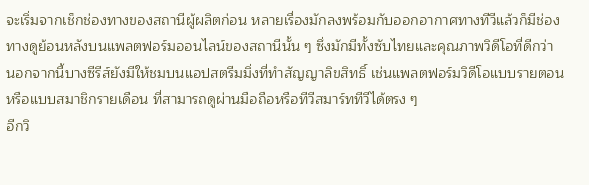จะเริ่มจากเช็กช่องทางของสถานีผู้ผลิตก่อน หลายเรื่องมักลงพร้อมกับออกอากาศทางทีวีแล้วก็มีช่องทางดูย้อนหลังบนแพลตฟอร์มออนไลน์ของสถานีนั้น ๆ ซึ่งมักมีทั้งซับไทยและคุณภาพวิดีโอที่ดีกว่า นอกจากนี้บางซีรีส์ยังมีให้ชมบนแอปสตรีมมิ่งที่ทำสัญญาลิขสิทธิ์ เช่นแพลตฟอร์มวิดีโอแบบรายตอนหรือแบบสมาชิกรายเดือน ที่สามารถดูผ่านมือถือหรือทีวีสมาร์ททีวีได้ตรง ๆ
อีกวิ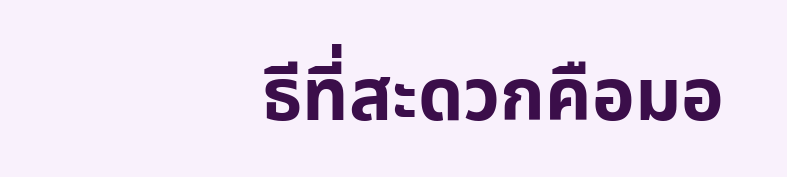ธีที่สะดวกคือมอ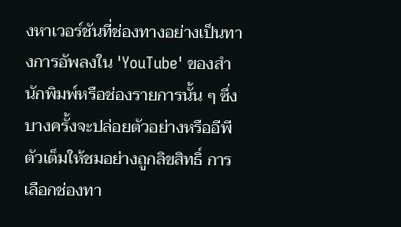งหาเวอร์ชันที่ช่องทางอย่างเป็นทางการอัพลงใน 'YouTube' ของสำนักพิมพ์หรือช่องรายการนั้น ๆ ซึ่งบางครั้งจะปล่อยตัวอย่างหรืออีพีตัวเต็มให้ชมอย่างถูกลิขสิทธิ์ การเลือกช่องทา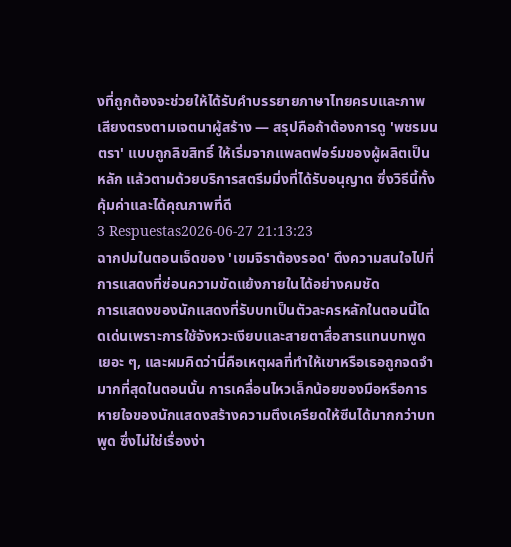งที่ถูกต้องจะช่วยให้ได้รับคำบรรยายภาษาไทยครบและภาพเสียงตรงตามเจตนาผู้สร้าง — สรุปคือถ้าต้องการดู 'พชรมนตรา' แบบถูกลิขสิทธิ์ ให้เริ่มจากแพลตฟอร์มของผู้ผลิตเป็นหลัก แล้วตามด้วยบริการสตรีมมิ่งที่ได้รับอนุญาต ซึ่งวิธีนี้ทั้งคุ้มค่าและได้คุณภาพที่ดี
3 Respuestas2026-06-27 21:13:23
ฉากปมในตอนเจ็ดของ 'เขมจิราต้องรอด' ดึงความสนใจไปที่การแสดงที่ซ่อนความขัดแย้งภายในได้อย่างคมชัด
การแสดงของนักแสดงที่รับบทเป็นตัวละครหลักในตอนนี้โดดเด่นเพราะการใช้จังหวะเงียบและสายตาสื่อสารแทนบทพูดเยอะ ๆ, และผมคิดว่านี่คือเหตุผลที่ทำให้เขาหรือเธอถูกจดจำมากที่สุดในตอนนั้น การเคลื่อนไหวเล็กน้อยของมือหรือการหายใจของนักแสดงสร้างความตึงเครียดให้ซีนได้มากกว่าบทพูด ซึ่งไม่ใช่เรื่องง่า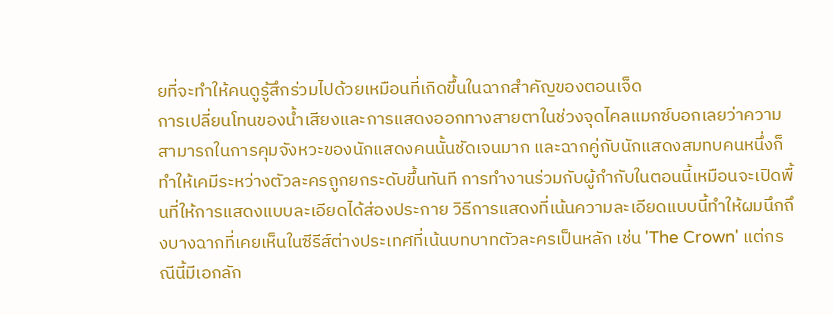ยที่จะทำให้คนดูรู้สึกร่วมไปด้วยเหมือนที่เกิดขึ้นในฉากสำคัญของตอนเจ็ด
การเปลี่ยนโทนของน้ำเสียงและการแสดงออกทางสายตาในช่วงจุดไคลแมกซ์บอกเลยว่าความสามารถในการคุมจังหวะของนักแสดงคนนั้นชัดเจนมาก และฉากคู่กับนักแสดงสมทบคนหนึ่งก็ทำให้เคมีระหว่างตัวละครถูกยกระดับขึ้นทันที การทำงานร่วมกับผู้กำกับในตอนนี้เหมือนจะเปิดพื้นที่ให้การแสดงแบบละเอียดได้ส่องประกาย วิธีการแสดงที่เน้นความละเอียดแบบนี้ทำให้ผมนึกถึงบางฉากที่เคยเห็นในซีรีส์ต่างประเทศที่เน้นบทบาทตัวละครเป็นหลัก เช่น 'The Crown' แต่กรณีนี้มีเอกลัก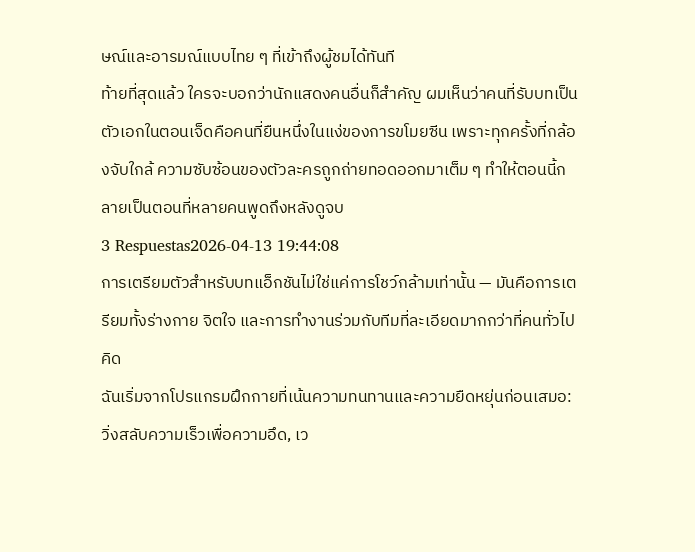ษณ์และอารมณ์แบบไทย ๆ ที่เข้าถึงผู้ชมได้ทันที
ท้ายที่สุดแล้ว ใครจะบอกว่านักแสดงคนอื่นก็สำคัญ ผมเห็นว่าคนที่รับบทเป็นตัวเอกในตอนเจ็ดคือคนที่ยืนหนึ่งในแง่ของการขโมยซีน เพราะทุกครั้งที่กล้องจับใกล้ ความซับซ้อนของตัวละครถูกถ่ายทอดออกมาเต็ม ๆ ทำให้ตอนนี้กลายเป็นตอนที่หลายคนพูดถึงหลังดูจบ
3 Respuestas2026-04-13 19:44:08
การเตรียมตัวสำหรับบทแอ็กชันไม่ใช่แค่การโชว์กล้ามเท่านั้น — มันคือการเตรียมทั้งร่างกาย จิตใจ และการทำงานร่วมกับทีมที่ละเอียดมากกว่าที่คนทั่วไปคิด
ฉันเริ่มจากโปรแกรมฝึกกายที่เน้นความทนทานและความยืดหยุ่นก่อนเสมอ: วิ่งสลับความเร็วเพื่อความอึด, เว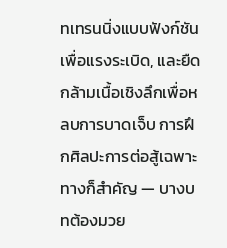ทเทรนนิ่งแบบฟังก์ชันเพื่อแรงระเบิด, และยืดกล้ามเนื้อเชิงลึกเพื่อหลบการบาดเจ็บ การฝึกศิลปะการต่อสู้เฉพาะทางก็สำคัญ — บางบทต้องมวย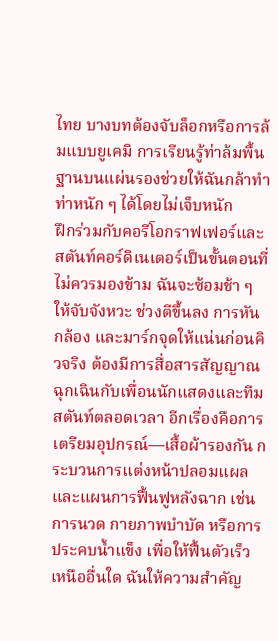ไทย บางบทต้องจับล็อกหรือการล้มแบบยูเคมิ การเรียนรู้ท่าล้มพื้นฐานบนแผ่นรองช่วยให้ฉันกล้าทำท่าหนัก ๆ ได้โดยไม่เจ็บหนัก
ฝึกร่วมกับคอรีโอกราฟเฟอร์และสตันท์คอร์ดิเนเตอร์เป็นขั้นตอนที่ไม่ควรมองข้าม ฉันจะซ้อมช้า ๆ ให้จับจังหวะ ช่วงตีขึ้นลง การหันกล้อง และมาร์กจุดให้แน่นก่อนคิวจริง ต้องมีการสื่อสารสัญญาณฉุกเฉินกับเพื่อนนักแสดงและทีมสตันท์ตลอดเวลา อีกเรื่องคือการเตรียมอุปกรณ์—เสื้อผ้ารองกัน กระบวนการแต่งหน้าปลอมแผล และแผนการฟื้นฟูหลังฉาก เช่น การนวด กายภาพบำบัด หรือการประคบน้ำแข็ง เพื่อให้ฟื้นตัวเร็ว
เหนืออื่นใด ฉันให้ความสำคัญ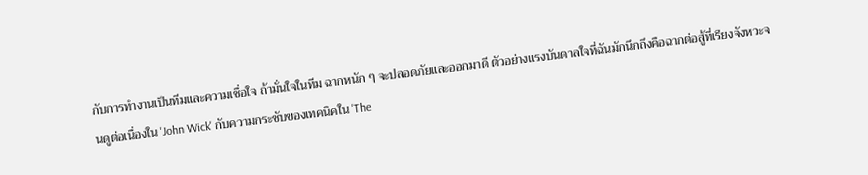กับการทำงานเป็นทีมและความเชื่อใจ ถ้ามั่นใจในทีม ฉากหนัก ๆ จะปลอดภัยและออกมาดี ตัวอย่างแรงบันดาลใจที่ฉันมักนึกถึงคือฉากต่อสู้ที่เรียงจังหวะจนดูต่อเนื่องใน 'John Wick' กับความกระชับของเทคนิคใน 'The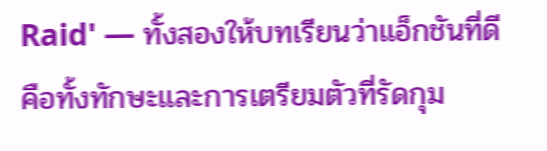Raid' — ทั้งสองให้บทเรียนว่าแอ็กชันที่ดีคือทั้งทักษะและการเตรียมตัวที่รัดกุม